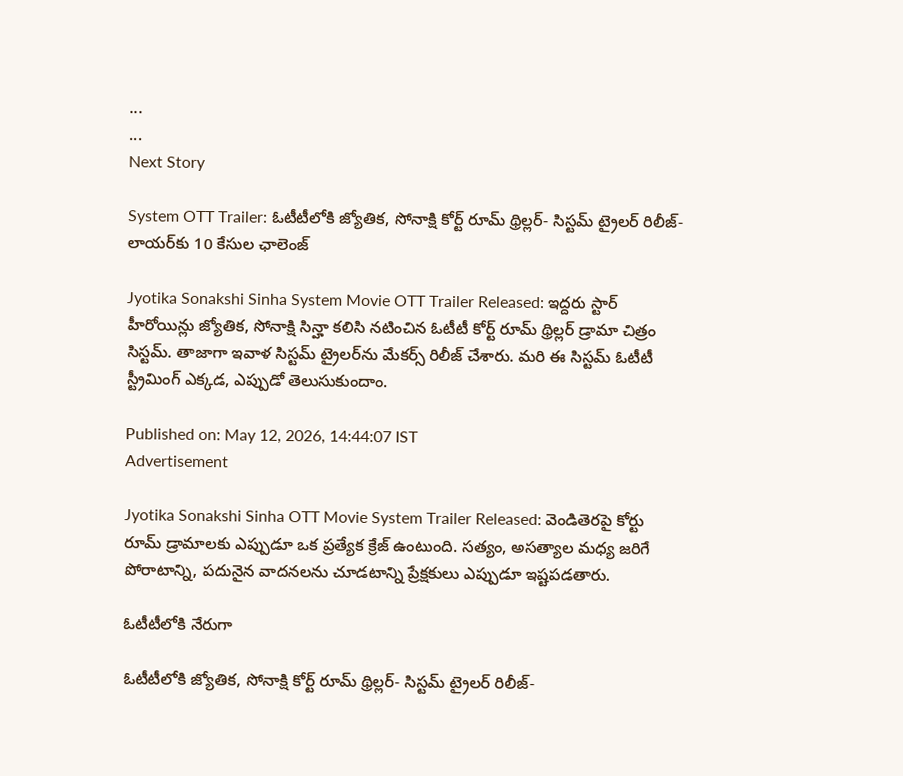...
...
Next Story

System OTT Trailer: ఓటీటీలోకి జ్యోతిక, సోనాక్షి కోర్ట్ రూమ్ థ్రిల్లర్- సిస్టమ్ ట్రైలర్ రిలీజ్- లాయర్‌కు 10 కేసుల ఛాలెంజ్

Jyotika Sonakshi Sinha System Movie OTT Trailer Released: ఇద్దరు స్టార్ హీరోయిన్లు జ్యోతిక, సోనాక్షి సిన్హా కలిసి నటించిన ఓటీటీ కోర్ట్ రూమ్ థ్రిల్లర్ డ్రామా చిత్రం సిస్టమ్. తాజాగా ఇవాళ సిస్టమ్ ట్రైలర్‌ను మేకర్స్ రిలీజ్ చేశారు. మరి ఈ సిస్టమ్ ఓటీటీ స్ట్రీమింగ్ ఎక్కడ, ఎప్పుడో తెలుసుకుందాం.

Published on: May 12, 2026, 14:44:07 IST
Advertisement

Jyotika Sonakshi Sinha OTT Movie System Trailer Released: వెండితెరపై కోర్టు రూమ్ డ్రామాలకు ఎప్పుడూ ఒక ప్రత్యేక క్రేజ్ ఉంటుంది. సత్యం, అసత్యాల మధ్య జరిగే పోరాటాన్ని, పదునైన వాదనలను చూడటాన్ని ప్రేక్షకులు ఎప్పుడూ ఇష్టపడతారు.

ఓటీటీలోకి నేరుగా

ఓటీటీలోకి జ్యోతిక, సోనాక్షి కోర్ట్ రూమ్ థ్రిల్లర్- సిస్టమ్ ట్రైలర్ రిలీజ్-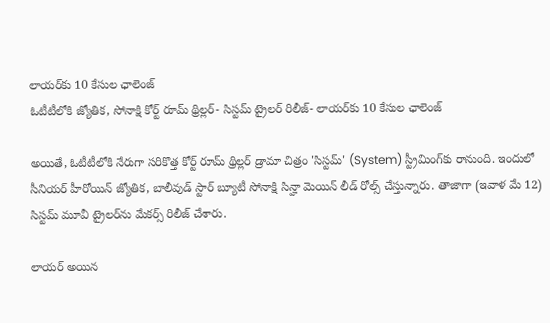లాయర్‌కు 10 కేసుల ఛాలెంజ్
ఓటీటీలోకి జ్యోతిక, సోనాక్షి కోర్ట్ రూమ్ థ్రిల్లర్- సిస్టమ్ ట్రైలర్ రిలీజ్- లాయర్‌కు 10 కేసుల ఛాలెంజ్

అయితే, ఓటీటీలోకి నేరుగా సరికొత్త కోర్ట్ రూమ్ థ్రిల్లర్ డ్రామా చిత్రం 'సిస్టమ్' (System) స్ట్రీమింగ్‌కు రానుంది. ఇందులో సీనియర్ హీరోయిన్ జ్యోతిక, బాలీవుడ్ స్టార్ బ్యూటీ సోనాక్షి సిన్హా మెయిన్ లీడ్ రోల్స్ చేస్తున్నారు. తాజాగా (ఇవాళ మే 12) సిస్టమ్ మూవీ ట్రైలర్‌ను మేకర్స్ రిలీజ్ చేశారు.

లాయర్ అయిన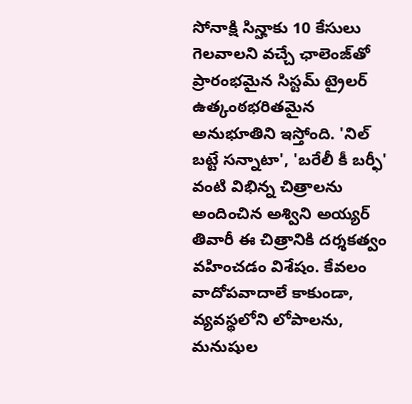సోనాక్షి సిన్హాకు 10 కేసులు గెలవాలని వచ్చే ఛాలెంజ్‌తో ప్రారంభమైన సిస్టమ్ ట్రైలర్ ఉత్కంఠభరితమైన అనుభూతిని ఇస్తోంది. 'నిల్ బట్టే సన్నాటా', 'బరేలీ కీ బర్ఫీ' వంటి విభిన్న చిత్రాలను అందించిన అశ్విని అయ్యర్ తివారీ ఈ చిత్రానికి దర్శకత్వం వహించడం విశేషం. కేవలం వాదోపవాదాలే కాకుండా, వ్యవస్థలోని లోపాలను, మనుషుల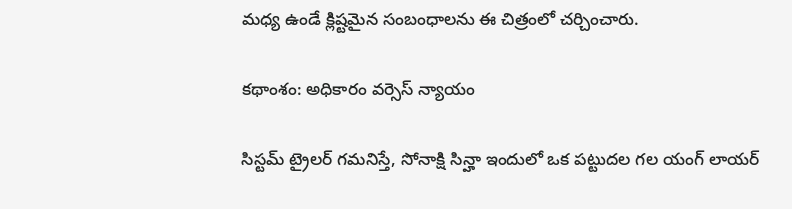మధ్య ఉండే క్లిష్టమైన సంబంధాలను ఈ చిత్రంలో చర్చించారు.

కథాంశం: అధికారం వర్సెస్ న్యాయం

సిస్టమ్ ట్రైలర్ గమనిస్తే, సోనాక్షి సిన్హా ఇందులో ఒక పట్టుదల గల యంగ్ లాయర్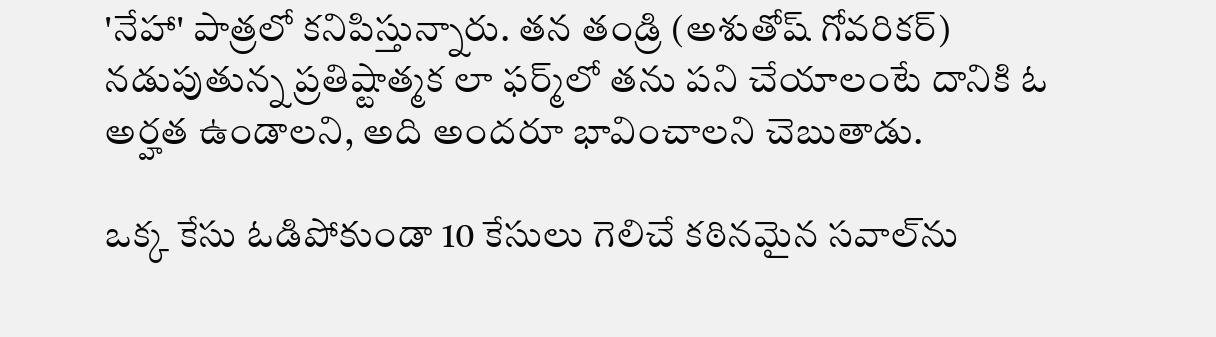'నేహా' పాత్రలో కనిపిస్తున్నారు. తన తండ్రి (అశుతోష్ గోవరికర్) నడుపుతున్న ప్రతిష్టాత్మక లా ఫర్మ్‌లో తను పని చేయాలంటే దానికి ఓ అర్హత ఉండాలని, అది అందరూ భావించాలని చెబుతాడు.

ఒక్క కేసు ఓడిపోకుండా 10 కేసులు గెలిచే కఠినమైన సవాల్‌ను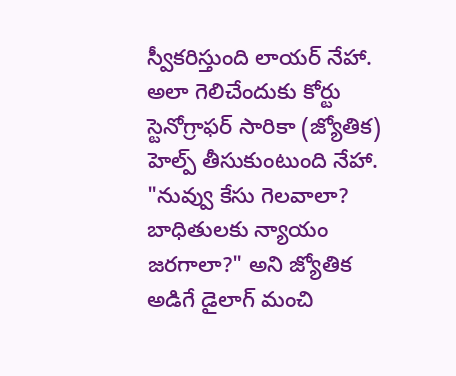స్వీకరిస్తుంది లాయర్ నేహా. అలా గెలిచేందుకు కోర్టు స్టెనోగ్రాఫర్ సారికా (జ్యోతిక) హెల్ప్ తీసుకుంటుంది నేహా. "నువ్వు కేసు గెలవాలా? బాధితులకు న్యాయం జరగాలా?" అని జ్యోతిక అడిగే డైలాగ్ మంచి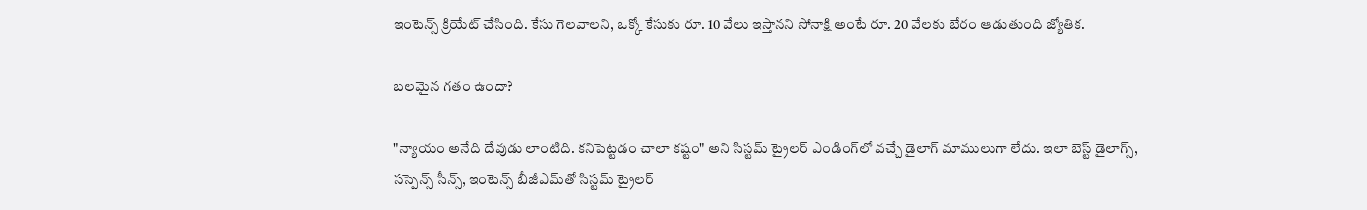ఇంటెన్స్ క్రియేట్ చేసింది. కేసు గెలవాలని, ఒక్కో కేసుకు రూ. 10 వేలు ఇస్తానని సోనాక్షి అంటే రూ. 20 వేలకు బేరం ఆడుతుంది జ్యోతిక.

బలమైన గతం ఉందా?

"న్యాయం అనేది దేవుడు లాంటిది. కనిపెట్టడం చాలా కష్టం" అని సిస్టమ్ ట్రైలర్‌ ఎండింగ్‌లో వచ్చే డైలాగ్ మాములుగా లేదు. ఇలా బెస్ట్ డైలాగ్స్, సస్పెన్స్ సీన్స్, ఇంటెన్స్ బీజీఎమ్‌తో సిస్టమ్ ట్రైలర్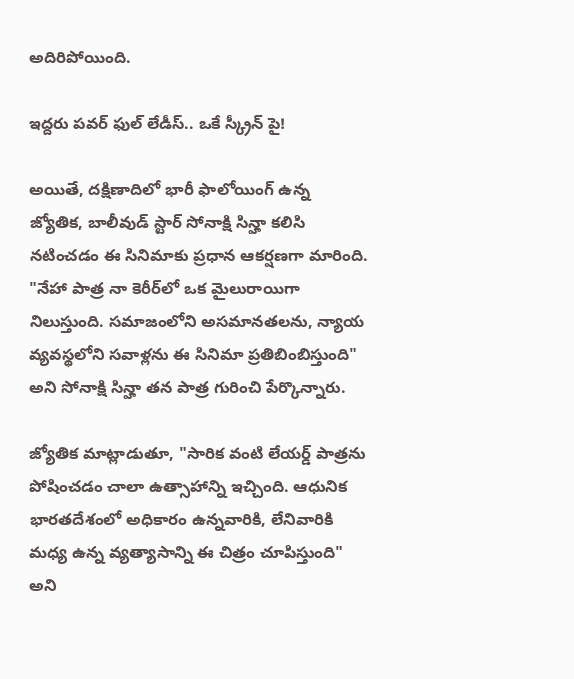అదిరిపోయింది.

ఇద్దరు పవర్ ఫుల్ లేడీస్.. ఒకే స్క్రీన్ పై!

అయితే, దక్షిణాదిలో భారీ ఫాలోయింగ్ ఉన్న జ్యోతిక, బాలీవుడ్ స్టార్ సోనాక్షి సిన్హా కలిసి నటించడం ఈ సినిమాకు ప్రధాన ఆకర్షణగా మారింది. "నేహా పాత్ర నా కెరీర్‌లో ఒక మైలురాయిగా నిలుస్తుంది. సమాజంలోని అసమానతలను, న్యాయ వ్యవస్థలోని సవాళ్లను ఈ సినిమా ప్రతిబింబిస్తుంది" అని సోనాక్షి సిన్హా తన పాత్ర గురించి పేర్కొన్నారు.

జ్యోతిక మాట్లాడుతూ, "సారిక వంటి లేయర్డ్ పాత్రను పోషించడం చాలా ఉత్సాహాన్ని ఇచ్చింది. ఆధునిక భారతదేశంలో అధికారం ఉన్నవారికి, లేనివారికి మధ్య ఉన్న వ్యత్యాసాన్ని ఈ చిత్రం చూపిస్తుంది" అని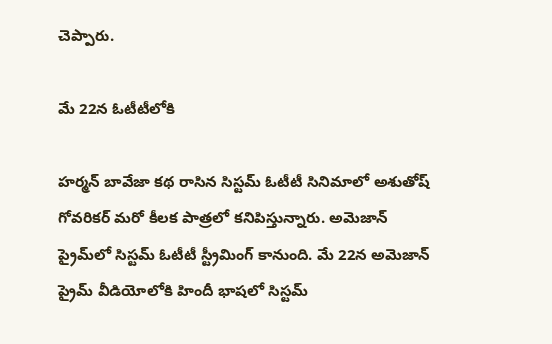చెప్పారు.

మే 22న ఓటీటీలోకి

హర్మన్ బావేజా కథ రాసిన సిస్టమ్ ఓటీటీ సినిమాలో అశుతోష్ గోవరికర్ మరో కీలక పాత్రలో కనిపిస్తున్నారు. అమెజాన్ ప్రైమ్‌లో సిస్టమ్ ఓటీటీ స్ట్రీమింగ్ కానుంది. మే 22న అమెజాన్ ప్రైమ్ వీడియోలోకి హిందీ భాషలో సిస్టమ్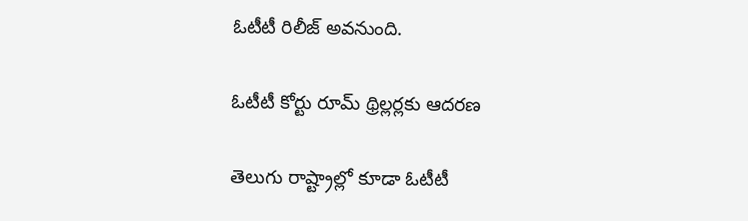ఓటీటీ రిలీజ్ అవనుంది.

ఓటీటీ కోర్టు రూమ్ థ్రిల్లర్లకు ఆదరణ

తెలుగు రాష్ట్రాల్లో కూడా ఓటీటీ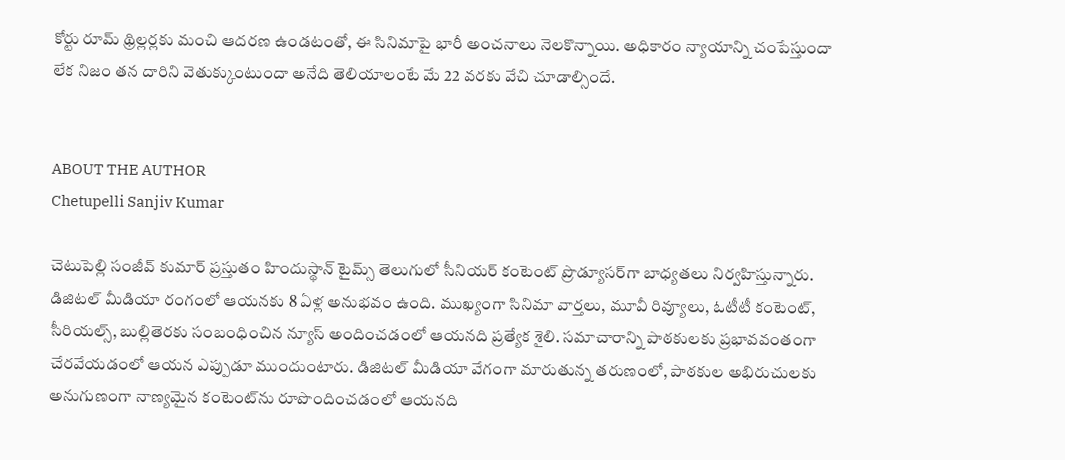కోర్టు రూమ్ థ్రిల్లర్లకు మంచి ఆదరణ ఉండటంతో, ఈ సినిమాపై భారీ అంచనాలు నెలకొన్నాయి. అధికారం న్యాయాన్ని చంపేస్తుందా లేక నిజం తన దారిని వెతుక్కుంటుందా అనేది తెలియాలంటే మే 22 వరకు వేచి చూడాల్సిందే.


ABOUT THE AUTHOR
Chetupelli Sanjiv Kumar

చెటుపెల్లి సంజీవ్ కుమార్ ప్రస్తుతం హిందుస్థాన్ టైమ్స్ తెలుగులో సీనియర్ కంటెంట్ ప్రొడ్యూసర్‌గా బాధ్యతలు నిర్వహిస్తున్నారు. డిజిటల్ మీడియా రంగంలో ఆయనకు 8 ఏళ్ల అనుభవం ఉంది. ముఖ్యంగా సినిమా వార్తలు, మూవీ రివ్యూలు, ఓటీటీ కంటెంట్, సీరియల్స్, బుల్లితెరకు సంబంధించిన న్యూస్ అందించడంలో ఆయనది ప్రత్యేక శైలి. సమాచారాన్ని పాఠకులకు ప్రభావవంతంగా చేరవేయడంలో ఆయన ఎప్పుడూ ముందుంటారు. డిజిటల్ మీడియా వేగంగా మారుతున్న తరుణంలో, పాఠకుల అభిరుచులకు అనుగుణంగా నాణ్యమైన కంటెంట్‌ను రూపొందించడంలో ఆయనది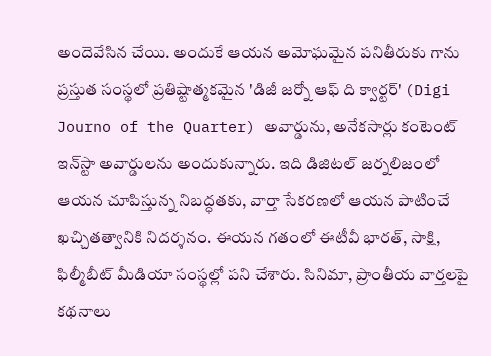అందెవేసిన చేయి. అందుకే ఆయన అమోఘమైన పనితీరుకు గాను ప్రస్తుత సంస్థలో ప్రతిష్టాత్మకమైన 'డిజీ జర్నో ఆఫ్ ది క్వార్టర్' (Digi Journo of the Quarter) అవార్డును, అనేకసార్లు కంటెంట్ ఇన్‌స్టా అవార్డులను అందుకున్నారు. ఇది డిజిటల్ జర్నలిజంలో ఆయన చూపిస్తున్న నిబద్ధతకు, వార్తా సేకరణలో ఆయన పాటించే ఖచ్చితత్వానికి నిదర్శనం. ఈయన గతంలో ఈటీవీ భారత్, సాక్షి, ఫిల్మీబీట్ మీడియా సంస్థల్లో పని చేశారు. సినిమా, ప్రాంతీయ వార్తలపై కథనాలు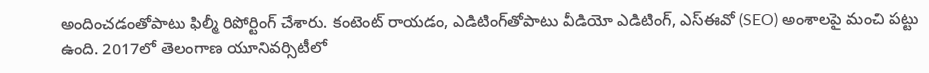అందించడంతోపాటు ఫిల్మీ రిపోర్టింగ్ చేశారు. కంటెంట్ రాయడం, ఎడిటింగ్‌తోపాటు వీడియో ఎడిటింగ్, ఎస్‌ఈవో (SEO) అంశాలపై మంచి పట్టు ఉంది. 2017లో తెలంగాణ యూనివర్సిటీలో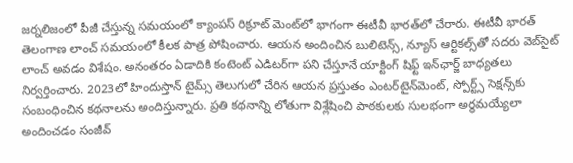జర్నలిజంలో పీజీ చేస్తున్న సమయంలో క్యాంపస్ రిక్రూట్ మెంట్‌లో భాగంగా ఈటీవీ భారత్‌లో చేరారు. ఈటీవీ భారత్ తెలంగాణ లాంచ్ సమయంలో కీలక పాత్ర పోషించారు. ఆయన అందించిన బులిటెన్స్, న్యూస్ ఆర్టికల్స్‌తో సదరు వెబ్‌సైట్ లాంచ్ అవడం విశేషం. అనంతరం ఏడాదికి కంటెంట్ ఎడిటర్‌గా పని చేస్తూనే యాక్టింగ్ షిఫ్ట్ ఇన్‌ఛార్జ్ బాధ్యతలు నిర్వర్తించారు. 2023లో హిందుస్తాన్ టైమ్స్ తెలుగులో చేరిన ఆయన ప్రస్తుతం ఎంటర్‌టైన్‌మెంట్, స్పోర్ట్స్ సెక్షన్స్‌కు సంబంధించిన కథనాలను అందిస్తున్నారు. ప్రతి కథనాన్ని లోతుగా విశ్లేషించి పాఠకులకు సులభంగా అర్థమయ్యేలా అందించడం సంజీవ్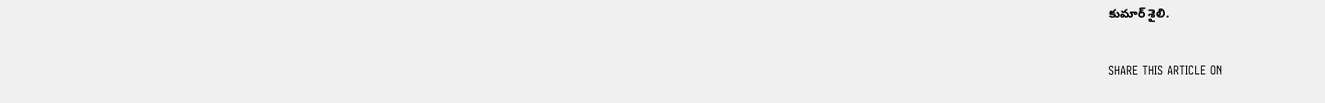కుమార్ శైలి.

SHARE THIS ARTICLE ON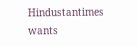Hindustantimes wants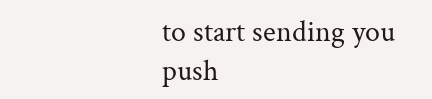to start sending you push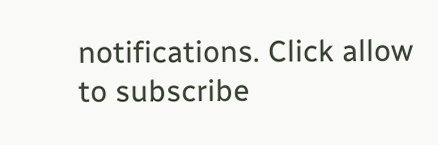notifications. Click allow to subscribe